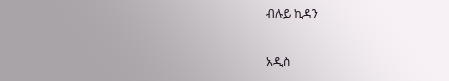ብሉይ ኪዳን

አዲስ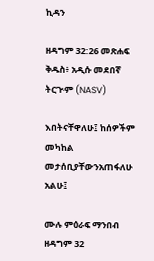ኪዳን

ዘዳግም 32:26 መጽሐፍ ቅዱስ፥ አዲሱ መደበኛ ትርጒም (NASV)

እበትናቸዋለሁ፤ ከሰዎችም መካከል መታሰቢያቸውንአጠፋለሁ አልሁ፤

ሙሉ ምዕራፍ ማንበብ ዘዳግም 32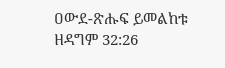ዐውደ-ጽሑፍ ይመልከቱ ዘዳግም 32:26